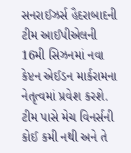સનરાઈઝર્સ હૈદરાબાદની ટીમ આઈપીએલની 16મી સિઝનમાં નવા કેપ્ટન એઈડન માર્કરામના નેતૃત્વમાં પ્રવેશ કરશે. ટીમ પાસે મેચ વિનર્સની કોઈ કમી નથી અને તે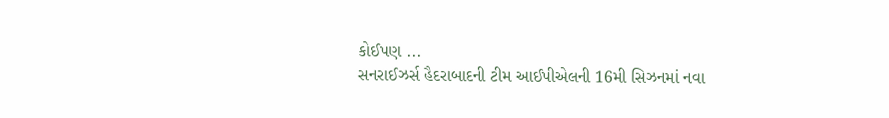કોઈપણ ...
સનરાઈઝર્સ હૈદરાબાદની ટીમ આઈપીએલની 16મી સિઝનમાં નવા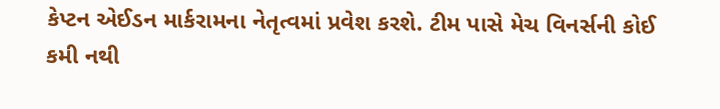કેપ્ટન એઈડન માર્કરામના નેતૃત્વમાં પ્રવેશ કરશે. ટીમ પાસે મેચ વિનર્સની કોઈ કમી નથી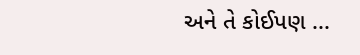અને તે કોઈપણ ...